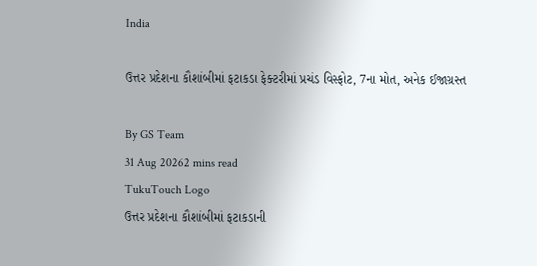India

ઉત્તર પ્રદેશના કૌશાંબીમાં ફટાકડા ફેક્ટરીમાં પ્રચંડ વિસ્ફોટ, 7ના મોત, અનેક ઈજાગ્રસ્ત

By GS Team
31 Aug 20262 mins read
TukuTouch Logo
ઉત્તર પ્રદેશના કૌશાંબીમાં ફટાકડાની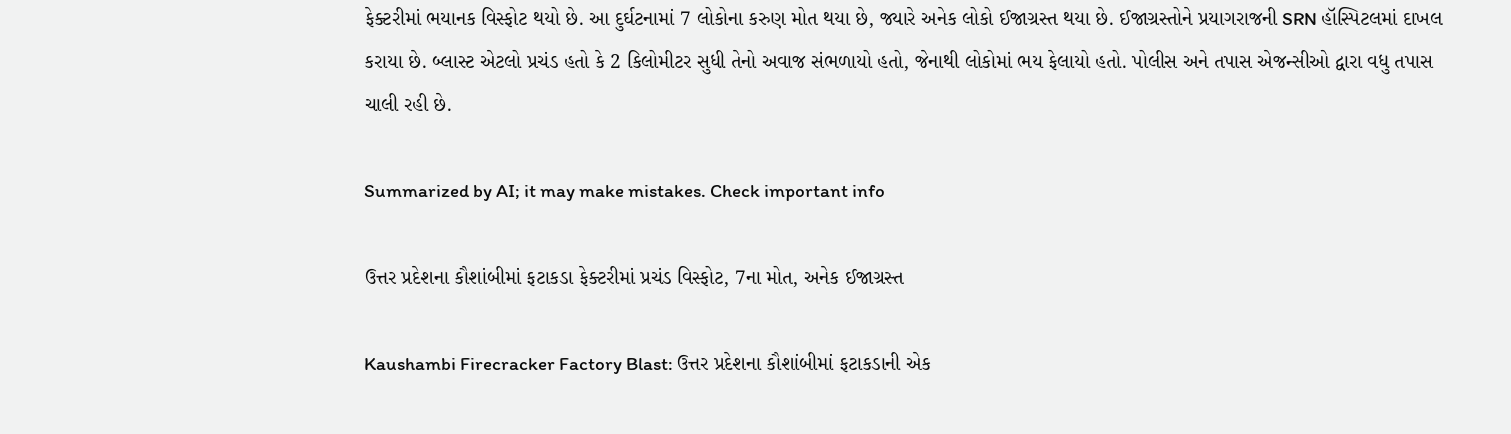ફેક્ટરીમાં ભયાનક વિસ્ફોટ થયો છે. આ દુર્ઘટનામાં 7 લોકોના કરુણ મોત થયા છે, જ્યારે અનેક લોકો ઈજાગ્રસ્ત થયા છે. ઈજાગ્રસ્તોને પ્રયાગરાજની SRN હૉસ્પિટલમાં દાખલ કરાયા છે. બ્લાસ્ટ એટલો પ્રચંડ હતો કે 2 કિલોમીટર સુધી તેનો અવાજ સંભળાયો હતો, જેનાથી લોકોમાં ભય ફેલાયો હતો. પોલીસ અને તપાસ એજન્સીઓ દ્વારા વધુ તપાસ ચાલી રહી છે.

Summarized by AI; it may make mistakes. Check important info

ઉત્તર પ્રદેશના કૌશાંબીમાં ફટાકડા ફેક્ટરીમાં પ્રચંડ વિસ્ફોટ, 7ના મોત, અનેક ઈજાગ્રસ્ત

Kaushambi Firecracker Factory Blast: ઉત્તર પ્રદેશના કૌશાંબીમાં ફટાકડાની એક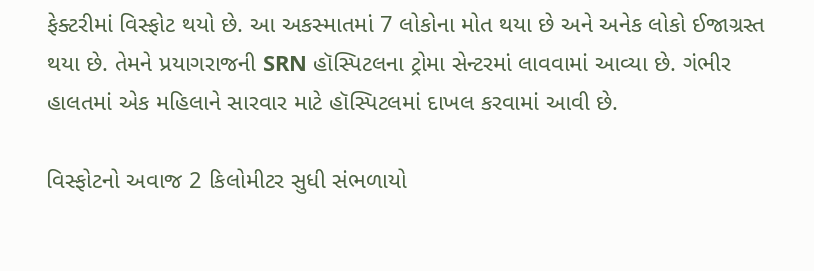ફેક્ટરીમાં વિસ્ફોટ થયો છે. આ અકસ્માતમાં 7 લોકોના મોત થયા છે અને અનેક લોકો ઈજાગ્રસ્ત થયા છે. તેમને પ્રયાગરાજની SRN હૉસ્પિટલના ટ્રોમા સેન્ટરમાં લાવવામાં આવ્યા છે. ગંભીર હાલતમાં એક મહિલાને સારવાર માટે હૉસ્પિટલમાં દાખલ કરવામાં આવી છે.

વિસ્ફોટનો અવાજ 2 કિલોમીટર સુધી સંભળાયો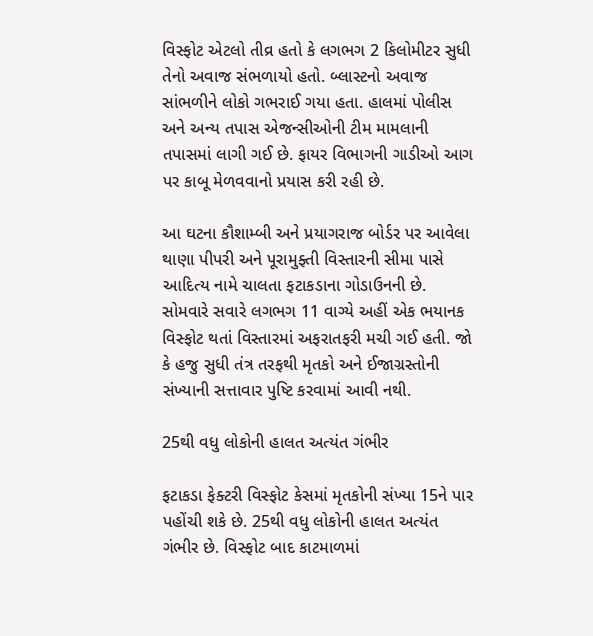વિસ્ફોટ એટલો તીવ્ર હતો કે લગભગ 2 કિલોમીટર સુધી તેનો અવાજ સંભળાયો હતો. બ્લાસ્ટનો અવાજ સાંભળીને લોકો ગભરાઈ ગયા હતા. હાલમાં પોલીસ અને અન્ય તપાસ એજન્સીઓની ટીમ મામલાની તપાસમાં લાગી ગઈ છે. ફાયર વિભાગની ગાડીઓ આગ પર કાબૂ મેળવવાનો પ્રયાસ કરી રહી છે.

આ ઘટના કૌશામ્બી અને પ્રયાગરાજ બોર્ડર પર આવેલા થાણા પીપરી અને પૂરામુફ્તી વિસ્તારની સીમા પાસે આદિત્ય નામે ચાલતા ફટાકડાના ગોડાઉનની છે. સોમવારે સવારે લગભગ 11 વાગ્યે અહીં એક ભયાનક વિસ્ફોટ થતાં વિસ્તારમાં અફરાતફરી મચી ગઈ હતી. જો કે હજુ સુધી તંત્ર તરફથી મૃતકો અને ઈજાગ્રસ્તોની સંખ્યાની સત્તાવાર પુષ્ટિ કરવામાં આવી નથી.

25થી વધુ લોકોની હાલત અત્યંત ગંભીર

ફટાકડા ફેક્ટરી વિસ્ફોટ કેસમાં મૃતકોની સંખ્યા 15ને પાર પહોંચી શકે છે. 25થી વધુ લોકોની હાલત અત્યંત ગંભીર છે. વિસ્ફોટ બાદ કાટમાળમાં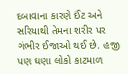દબાવાના કારણે ઈંટ અને સરિયાથી તેમના શરીર પર ગંભીર ઈજાઓ થઈ છે. હજી પણ ઘણા લોકો કાટમાળ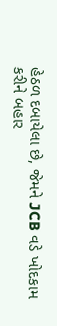હેઠળ દબાયેલા છે, જેમને JCB વડે ખોદકામ કરીને બહાર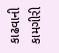કાઢવાની કામગીરી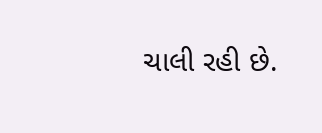ચાલી રહી છે.